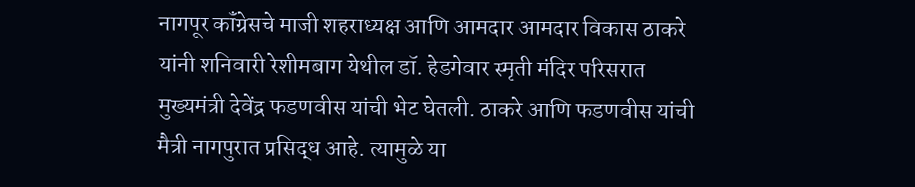नागपूर कॉंग्रेसचे माजी शहराध्यक्ष आणि आमदार आमदार विकास ठाकरे यांनी शनिवारी रेशीमबाग येथील डॉ. हेडगेवार स्मृती मंदिर परिसरात मुख्यमंत्री देवेंद्र फडणवीस यांची भेट घेतली. ठाकरे आणि फडणवीस यांची मैत्री नागपुरात प्रसिद्ध आहे. त्यामुळे या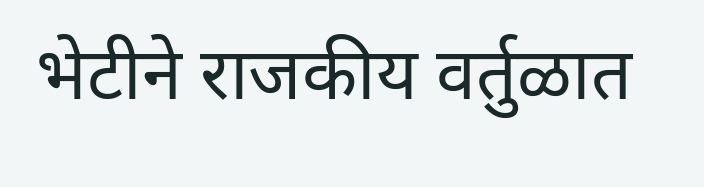भेटीने राजकीय वर्तुळात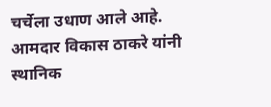चर्चेला उधाण आले आहे.
आमदार विकास ठाकरे यांनी स्थानिक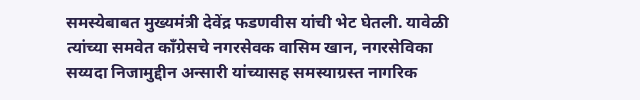समस्येबाबत मुख्यमंत्री देवेंद्र फडणवीस यांची भेट घेतली. यावेळी त्यांच्या समवेत कॉंग्रेसचे नगरसेवक वासिम खान, नगरसेविका सय्यदा निजामुद्दीन अन्सारी यांच्यासह समस्याग्रस्त नागरिक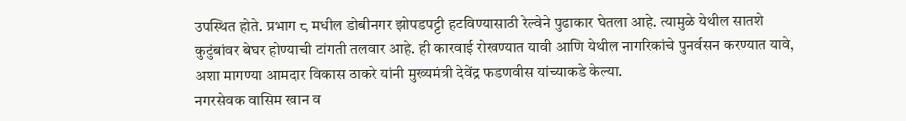उपस्थित होते. प्रभाग ८ मधील डोबीनगर झोपडपट्टी हटविण्यासाठी रेल्वेने पुढाकार घेतला आहे. त्यामुळे येथील सातशे कुटुंबांवर बेघर होण्याची टांगती तलवार आहे. ही कारवाई रोखण्यात यावी आणि येथील नागरिकांचे पुनर्वसन करण्यात यावे, अशा मागण्या आमदार विकास ठाकरे यांनी मुख्यमंत्री देवेंद्र फडणवीस यांच्याकडे केल्या.
नगरसेवक वासिम खान व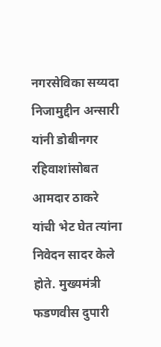नगरसेविका सय्यदा निजामुद्दीन अन्सारी यांनी डोबीनगर रहिवाशांसोबत आमदार ठाकरे यांची भेट घेत त्यांना निवेदन सादर केले होते. मुख्यमंत्री फडणवीस दुपारी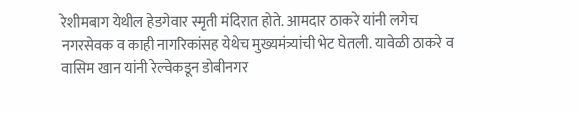रेशीमबाग येथील हेडगेवार स्मृती मंदिरात होते. आमदार ठाकरे यांनी लगेच नगरसेवक व काही नागरिकांसह येथेच मुख्यमंत्र्यांची भेट घेतली. यावेळी ठाकरे व वासिम खान यांनी रेल्वेकडून डोबीनगर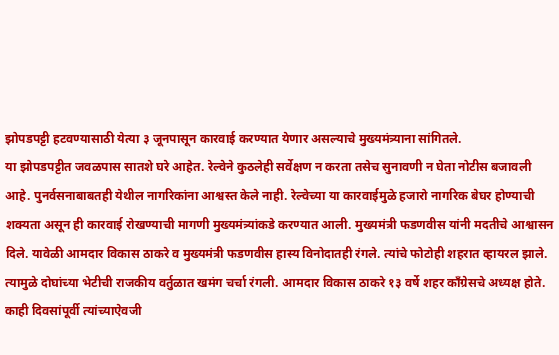झोपडपट्टी हटवण्यासाठी येत्या ३ जूनपासून कारवाई करण्यात येणार असल्याचे मुख्यमंत्र्याना सांगितले.
या झोपडपट्टीत जवळपास सातशे घरे आहेत. रेल्वेने कुठलेही सर्वेक्षण न करता तसेच सुनावणी न घेता नोटीस बजावली आहे. पुनर्वसनाबाबतही येथील नागरिकांना आश्वस्त केले नाही. रेल्वेच्या या कारवाईमुळे हजारो नागरिक बेघर होण्याची शक्यता असून ही कारवाई रोखण्याची मागणी मुख्यमंत्र्यांकडे करण्यात आली. मुख्यमंत्री फडणवीस यांनी मदतीचे आश्वासन दिले. यावेळी आमदार विकास ठाकरे व मुख्यमंत्री फडणवीस हास्य विनोदातही रंगले. त्यांचे फोटोही शहरात व्हायरल झाले. त्यामुळे दोघांच्या भेटीची राजकीय वर्तुळात खमंग चर्चा रंगली. आमदार विकास ठाकरे १३ वर्षे शहर कॉंग्रेसचे अध्यक्ष होते. काही दिवसांपूर्वी त्यांच्याऐवजी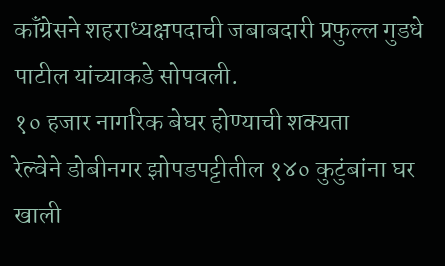कॉंग्रेसने शहराध्यक्षपदाची जबाबदारी प्रफुल्ल गुडधे पाटील यांच्याकडे सोपवली.
१० हजार नागरिक बेघर होण्याची शक्यता
रेल्वेने डोबीनगर झोपडपट्टीतील १४० कुटुंबांना घर खाली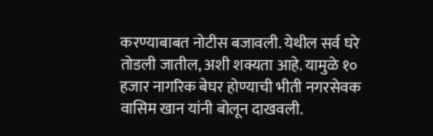करण्याबाबत नोटीस बजावली. येथील सर्व घरे तोडली जातील, अशी शक्यता आहे. यामुळे १० हजार नागरिक बेघर होण्याची भीती नगरसेवक वासिम खान यांनी बोलून दाखवली.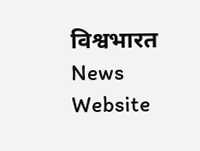विश्वभारत News Website